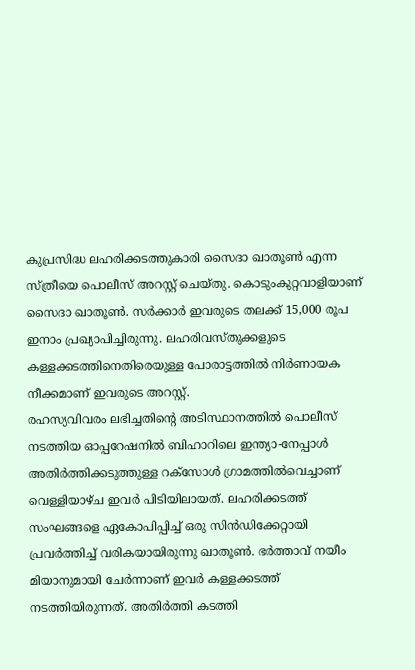കുപ്രസിദ്ധ ലഹരിക്കടത്തുകാരി സൈദാ ഖാതൂൺ എന്ന സ്ത്രീയെ പൊലീസ് അറസ്റ്റ് ചെയ്തു. കൊടുംകുറ്റവാളിയാണ് സൈദാ ഖാതൂൺ. സർക്കാർ ഇവരുടെ തലക്ക് 15,000 രൂപ ഇനാം പ്രഖ്യാപിച്ചിരുന്നു. ലഹരിവസ്തുക്കളുടെ കള്ളക്കടത്തിനെതിരെയുള്ള പോരാട്ടത്തിൽ നിർണായക നീക്കമാണ് ഇവരുടെ അറസ്റ്റ്.
രഹസ്യവിവരം ലഭിച്ചതിന്റെ അടിസ്ഥാനത്തിൽ പൊലീസ് നടത്തിയ ഓപ്പറേഷനിൽ ബിഹാറിലെ ഇന്ത്യാ-നേപ്പാൾ അതിർത്തിക്കടുത്തുള്ള റക്സോൾ ഗ്രാമത്തിൽവെച്ചാണ് വെള്ളിയാഴ്ച ഇവർ പിടിയിലായത്. ലഹരിക്കടത്ത് സംഘങ്ങളെ ഏകോപിപ്പിച്ച് ഒരു സിൻഡിക്കേറ്റായി പ്രവർത്തിച്ച് വരികയായിരുന്നു ഖാതൂൺ. ഭർത്താവ് നയീം മിയാനുമായി ചേർന്നാണ് ഇവർ കള്ളക്കടത്ത് നടത്തിയിരുന്നത്. അതിർത്തി കടത്തി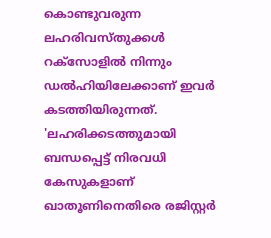കൊണ്ടുവരുന്ന ലഹരിവസ്തുക്കൾ റക്സോളിൽ നിന്നും ഡൽഹിയിലേക്കാണ് ഇവർ കടത്തിയിരുന്നത്.
'ലഹരിക്കടത്തുമായി ബന്ധപ്പെട്ട് നിരവധി കേസുകളാണ് ഖാതൂണിനെതിരെ രജിസ്റ്റർ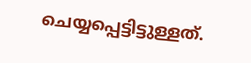ചെയ്യപ്പെട്ടിട്ടുള്ളത്.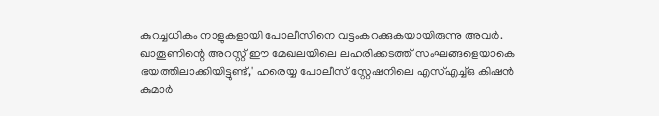കുറച്ചധികം നാളുകളായി പോലീസിനെ വട്ടംകറക്കുകയായിരുന്നു അവർ. ഖാതൂണിന്റെ അറസ്റ്റ് ഈ മേഖലയിലെ ലഹരിക്കടത്ത് സംഘങ്ങളെയാകെ ഭയത്തിലാക്കിയിട്ടുണ്ട്,' ഹരെയ്യ പോലീസ് സ്റ്റേഷനിലെ എസ്എച്ച്ഒ കിഷൻ കുമാർ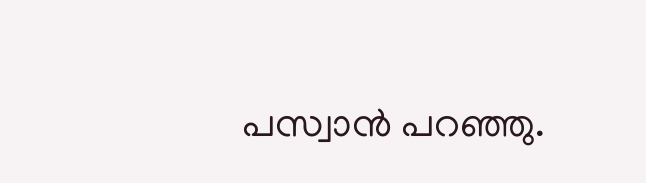പസ്വാൻ പറഞ്ഞു.